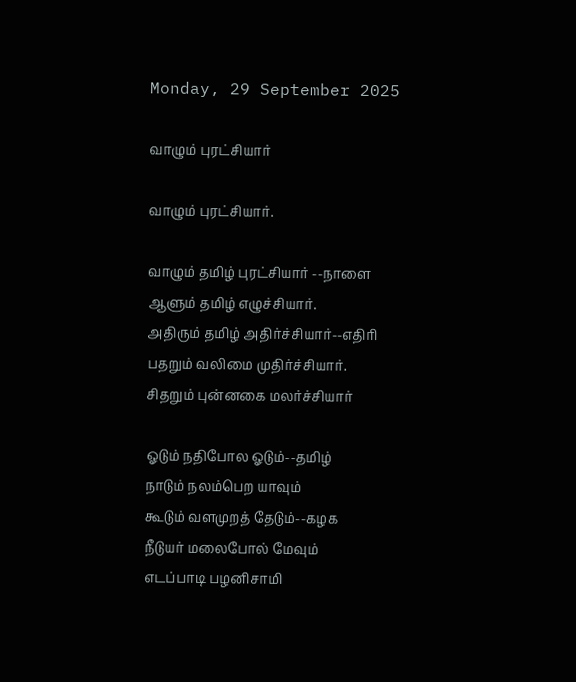Monday, 29 September 2025

வாழும் புரட்சியார்

வாழும் புரட்சியார்.

வாழும் தமிழ் புரட்சியார் --நாளை
ஆளும் தமிழ் எழுச்சியார்.
அதிரும் தமிழ் அதிர்ச்சியார்--எதிரி
பதறும் வலிமை முதிர்ச்சியார்.
சிதறும் புன்னகை மலர்ச்சியார்

ஓடும் நதிபோல ஓடும்--தமிழ்
நாடும் நலம்பெற யாவும்
கூடும் வளமுறத் தேடும்--கழக
நீடுயர் மலைபோல் மேவும்
எடப்பாடி பழனிசாமி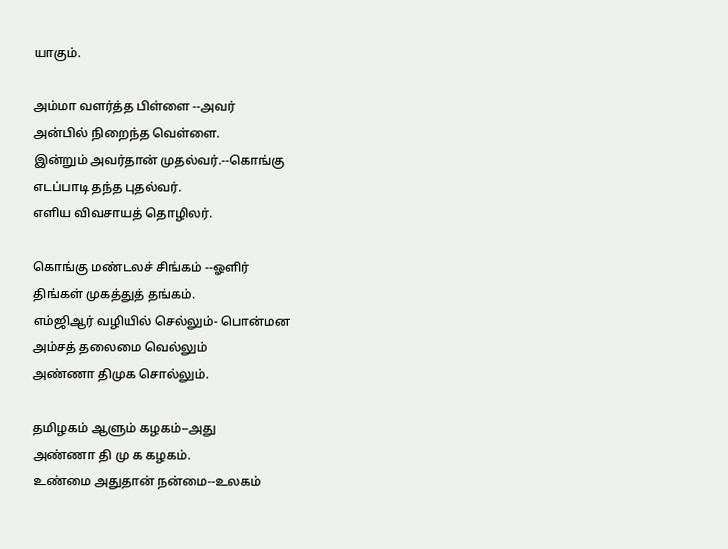யாகும்.

அம்மா வளர்த்த பிள்ளை --அவர்
அன்பில் நிறைந்த வெள்ளை.
இன்றும் அவர்தான் முதல்வர்.--கொங்கு
எடப்பாடி தந்த புதல்வர்.
எளிய விவசாயத் தொழிலர்.

கொங்கு மண்டலச் சிங்கம் --ஓளிர்
திங்கள் முகத்துத் தங்கம்.
எம்ஜிஆர் வழியில் செல்லும்- பொன்மன
அம்சத் தலைமை வெல்லும்
அண்ணா திமுக சொல்லும்.

தமிழகம் ஆளும் கழகம்--அது
அண்ணா தி மு க கழகம்.
உண்மை அதுதான் நன்மை--உலகம்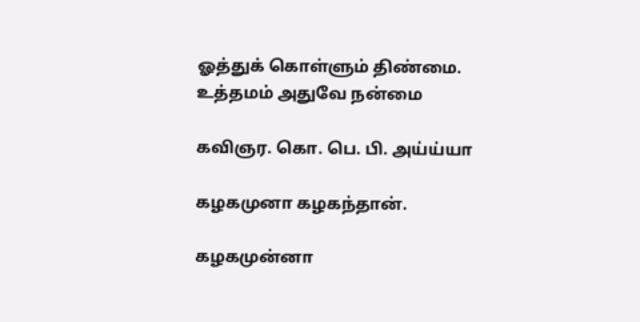ஓத்துக் கொள்ளும் திண்மை.
உத்தமம் அதுவே நன்மை

கவிஞர. கொ. பெ. பி. அய்ய்யா

கழகமுனா கழகந்தான்.

கழகமுன்னா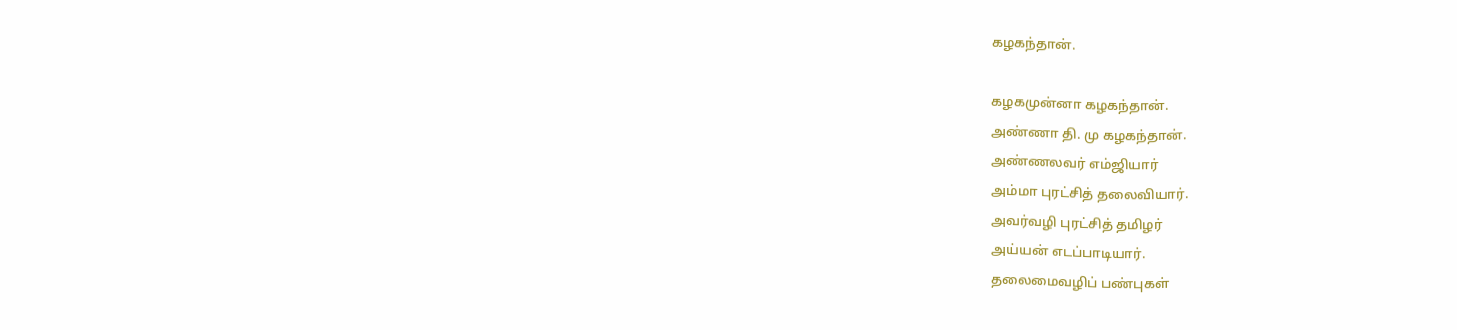கழகந்தான்.

கழகமுன்னா கழகந்தான்.
அண்ணா தி. மு கழகந்தான்.
அண்ணலவர் எம்ஜியார்
அம்மா புரட்சித் தலைவியார்.
அவர்வழி புரட்சித் தமிழர்
அய்யன் எடப்பாடியார்.
தலைமைவழிப் பண்புகள்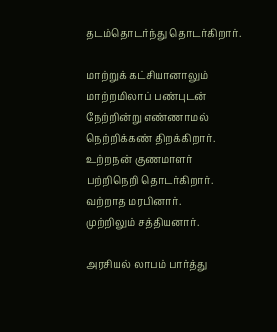தடம்தொடர்ந்து தொடர்கிறார்.

மாற்றுக் கட்சியானாலும்
மாற்றமிலாப் பண்புடன்
நேற்றின்று எண்ணாமல்
நெற்றிக்கண் திறக்கிறார்.
உற்றநன் குணமாளர்
பற்றிநெறி தொடர்கிறார்.
வற்றாத மரபினார்.
முற்றிலும் சத்தியனார்.

அரசியல் லாபம் பார்த்து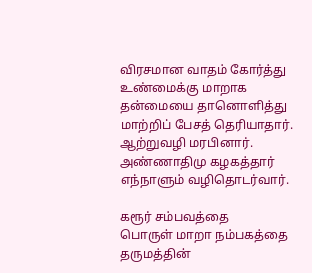விரசமான வாதம் கோர்த்து
உண்மைக்கு மாறாக
தன்மையை தானொளித்து
மாற்றிப் பேசத் தெரியாதார்.
ஆற்றுவழி மரபினார்.
அண்ணாதிமு கழகத்தார்
எந்நாளும் வழிதொடர்வார்.

கரூர் சம்பவத்தை
பொருள் மாறா நம்பகத்தை
தருமத்தின்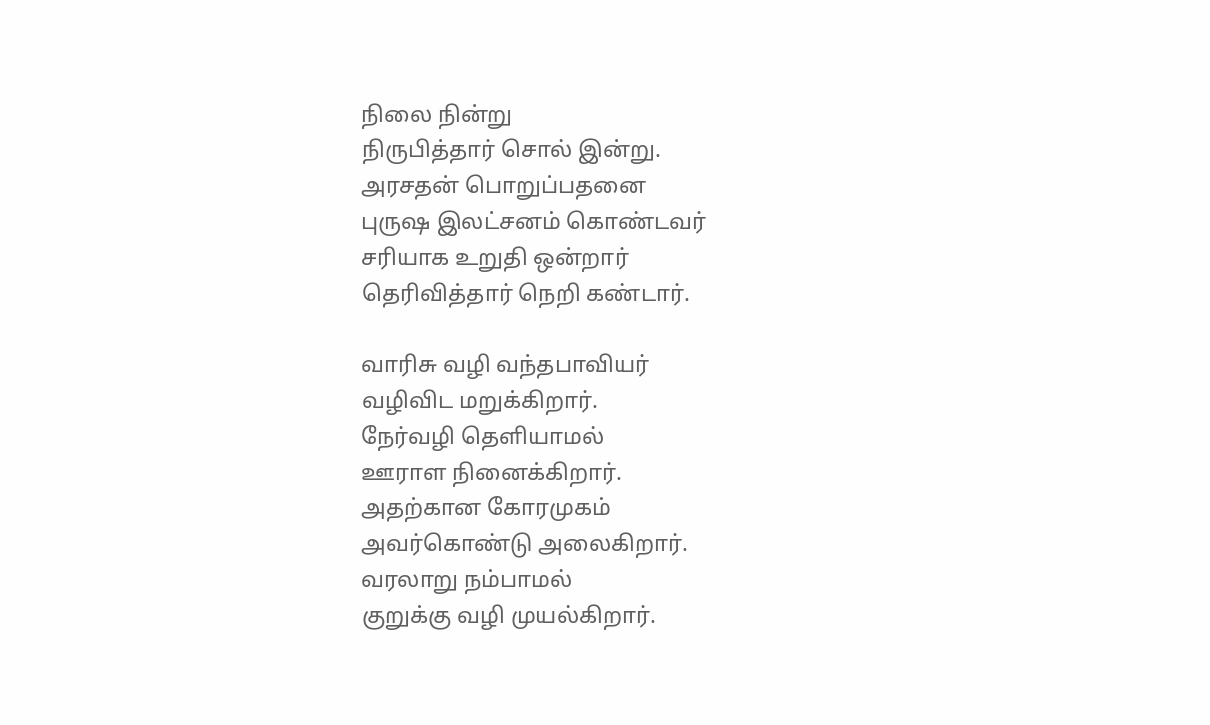நிலை நின்று
நிருபித்தார் சொல் இன்று.
அரசதன் பொறுப்பதனை
புருஷ இலட்சனம் கொண்டவர்
சரியாக உறுதி ஒன்றார்
தெரிவித்தார் நெறி கண்டார்.

வாரிசு வழி வந்தபாவியர்
வழிவிட மறுக்கிறார்.
நேர்வழி தெளியாமல்
ஊராள நினைக்கிறார்.
அதற்கான கோரமுகம்
அவர்கொண்டு அலைகிறார்.
வரலாறு நம்பாமல்
குறுக்கு வழி முயல்கிறார்.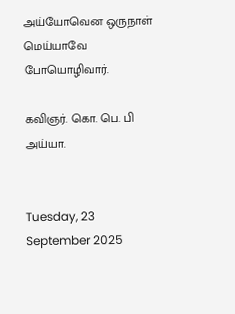அய்யோவென ஒருநாள்
மெய்யாவே போயொழிவார்.

கவிஞர். கொ. பெ. பி அய்யா.


Tuesday, 23 September 2025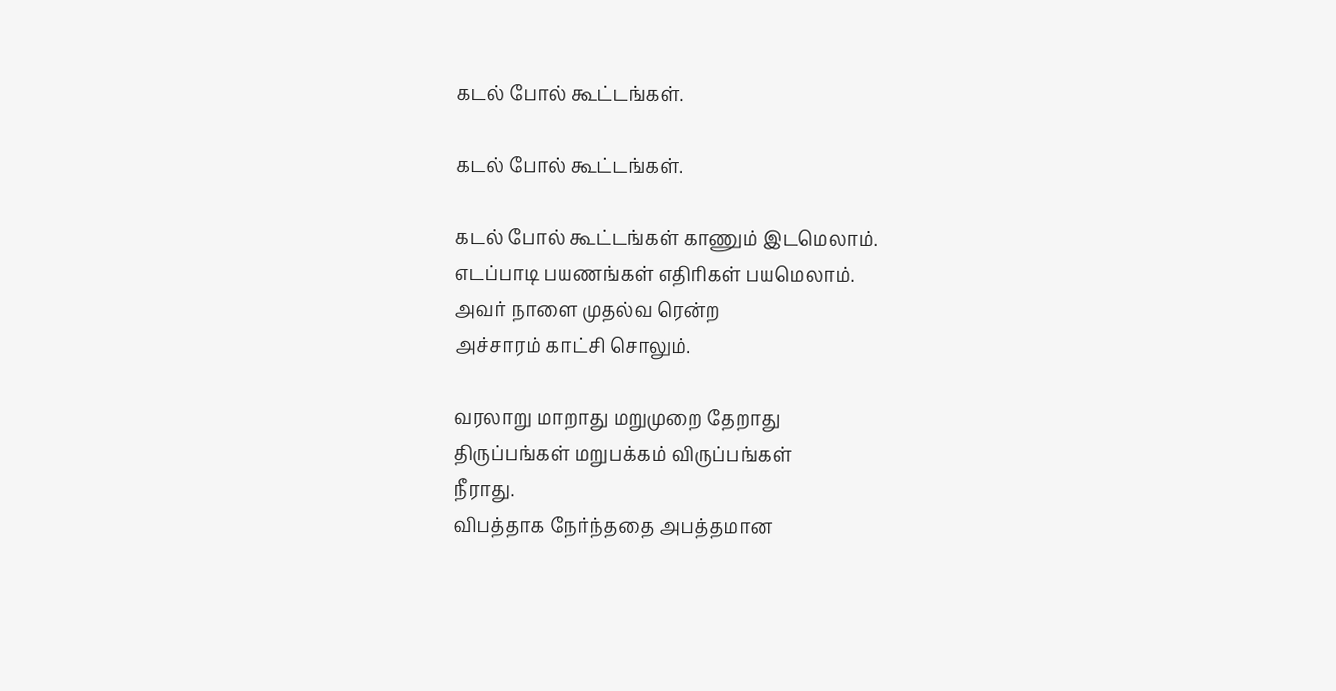கடல் போல் கூட்டங்கள்.

கடல் போல் கூட்டங்கள்.

கடல் போல் கூட்டங்கள் காணும் இடமெலாம்.
எடப்பாடி பயணங்கள் எதிரிகள் பயமெலாம்.
அவர் நாளை முதல்வ ரென்ற
அச்சாரம் காட்சி சொலும்.

வரலாறு மாறாது மறுமுறை தேறாது
திருப்பங்கள் மறுபக்கம் விருப்பங்கள்
நீராது.
விபத்தாக நேர்ந்ததை அபத்தமான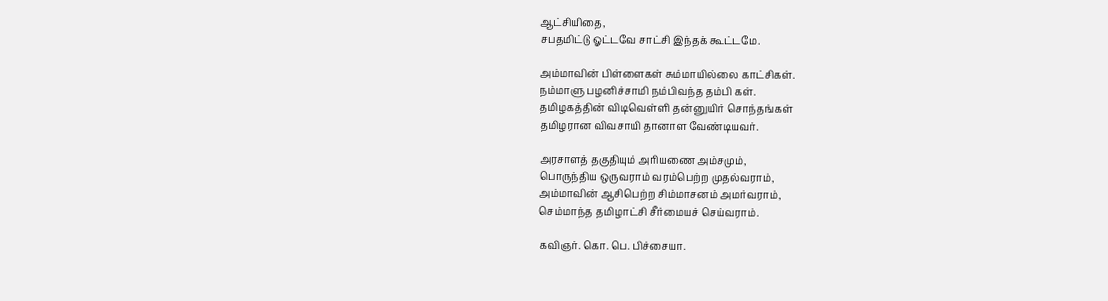ஆட்சியிதை,
சபதமிட்டு ஓட்டவே சாட்சி இந்தக் கூட்டமே.

அம்மாவின் பிள்ளைகள் சும்மாயில்லை காட்சிகள்.
நம்மாளு பழனிச்சாமி நம்பிவந்த தம்பி கள்.
தமிழகத்தின் விடிவெள்ளி தன்னுயிர் சொந்தங்கள்
தமிழரான விவசாயி தானாள வேண்டியவர்.

அரசாளத் தகுதியும் அரியணை அம்சமும்,
பொருந்திய ஒருவராம் வரம்பெற்ற முதல்வராம்,
அம்மாவின் ஆசிபெற்ற சிம்மாசனம் அமர்வராம்,
செம்மாந்த தமிழாட்சி சீர்மையச் செய்வராம்.

கவிஞர். கொ. பெ. பிச்சையா.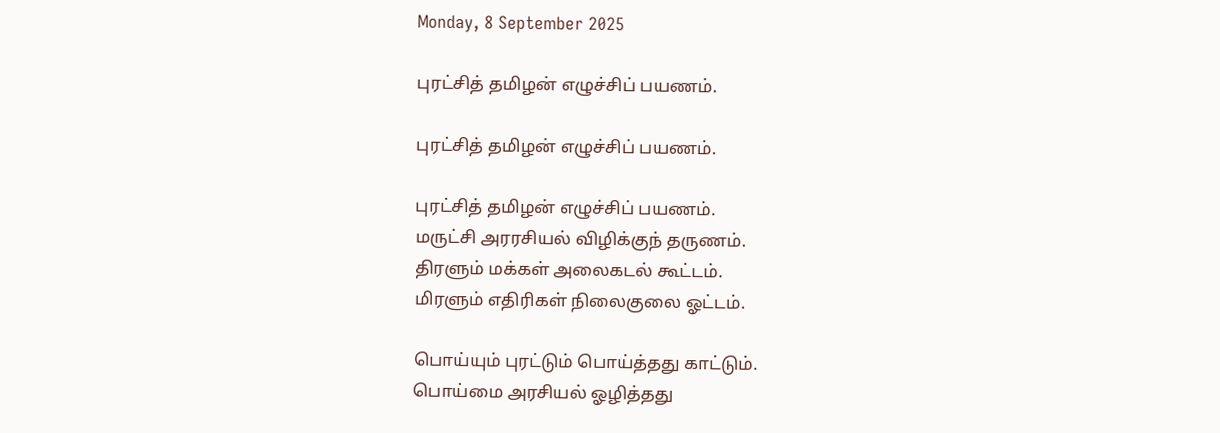Monday, 8 September 2025

புரட்சித் தமிழன் எழுச்சிப் பயணம்.

புரட்சித் தமிழன் எழுச்சிப் பயணம்.

புரட்சித் தமிழன் எழுச்சிப் பயணம்.
மருட்சி அரரசியல் விழிக்குந் தருணம்.
திரளும் மக்கள் அலைகடல் கூட்டம்.
மிரளும் எதிரிகள் நிலைகுலை ஓட்டம்.

பொய்யும் புரட்டும் பொய்த்தது காட்டும்.
பொய்மை அரசியல் ஓழித்தது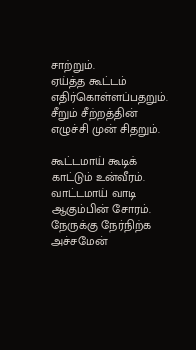சாற்றும்.
ஏய்த்த கூட்டம் எதிர்கொள்ளப்பதறும்.
சீறும் சீற்றத்தின் எழுச்சி முன் சிதறும்.

கூட்டமாய் கூடிக் காட்டும் உன்வீரம்.
வாட்டமாய் வாடி ஆகும்பின் சோரம்.
நேருக்கு நேர்நிற்க அச்சமேன்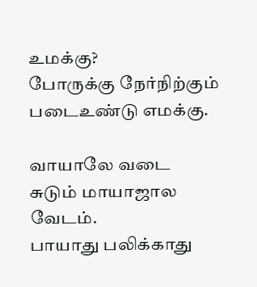உமக்கு?
போருக்கு நேர்நிற்கும் படைஉண்டு எமக்கு.

வாயாலே வடை சுடும் மாயாஜால வேடம்.
பாயாது பலிக்காது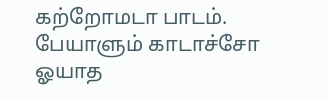கற்றோமடா பாடம்.
பேயாளும் காடாச்சோ ஓயாத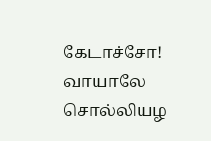கேடாச்சோ!
வாயாலே சொல்லியழ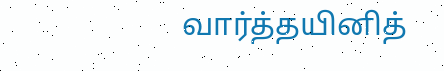வார்த்தயினித்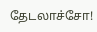தேடலாச்சோ!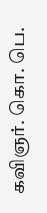கவிஞர். கொ. பெ.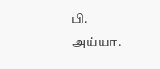பி. அய்யா.